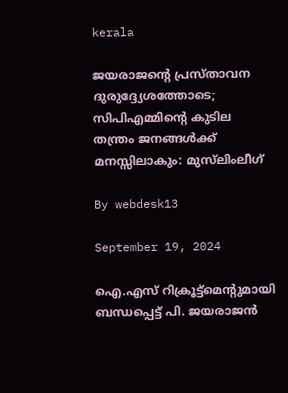kerala

ജയരാജന്റെ പ്രസ്താവന ദുരുദ്ദ്യേശത്തോടെ; സിപിഎമ്മിന്റെ കുടില തന്ത്രം ജനങ്ങള്‍ക്ക് മനസ്സിലാകും: മുസ്‌ലിംലീഗ്‌

By webdesk13

September 19, 2024

ഐ.എസ് റിക്രൂട്ട്‌മെന്റുമായി ബന്ധപ്പെട്ട് പി. ജയരാജൻ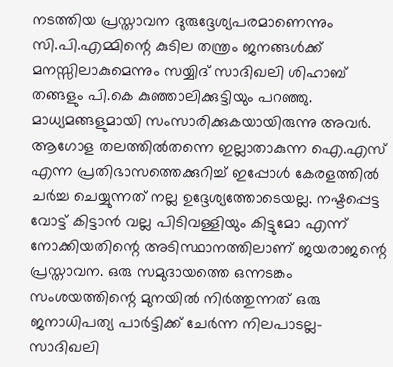നടത്തിയ പ്രസ്താവന ദുരുദ്ദേശ്യപരമാണെന്നും സി.പി.എമ്മിന്റെ കുടില തന്ത്രം ജനങ്ങൾക്ക് മനസ്സിലാകുമെന്നും സയ്യിദ് സാദിഖലി ശിഹാബ് തങ്ങളും പി.കെ കുഞ്ഞാലിക്കുട്ടിയും പറഞ്ഞു. മാധ്യമങ്ങളുമായി സംസാരിക്കുകയായിരുന്നു അവർ. ആഗോള തലത്തിൽതന്നെ ഇല്ലാതാകുന്ന ഐ.എസ് എന്ന പ്രതിഭാസത്തെക്കുറിച്ച് ഇപ്പോൾ കേരളത്തിൽ ചർച്ച ചെയ്യുന്നത് നല്ല ഉദ്ദേശ്യത്തോടെയല്ല. നഷ്ടപ്പെട്ട വോട്ട് കിട്ടാൻ വല്ല പിടിവള്ളിയും കിട്ടുമോ എന്ന് നോക്കിയതിന്റെ അടിസ്ഥാനത്തിലാണ് ജയരാജന്റെ പ്രസ്താവന. ഒരു സമുദായത്തെ ഒന്നടങ്കം സംശയത്തിന്റെ മുനയിൽ നിർത്തുന്നത് ഒരു ജനാധിപത്യ പാർട്ടിക്ക് ചേർന്ന നിലപാടല്ല- സാദിഖലി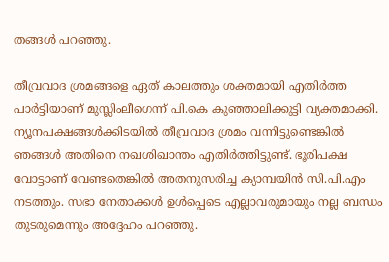തങ്ങൾ പറഞ്ഞു.

തീവ്രവാദ ശ്രമങ്ങളെ ഏത് കാലത്തും ശക്തമായി എതിർത്ത പാർട്ടിയാണ് മുസ്ലിംലീഗെന്ന് പി.കെ കുഞ്ഞാലിക്കുട്ടി വ്യക്തമാക്കി. ന്യൂനപക്ഷങ്ങൾക്കിടയിൽ തീവ്രവാദ ശ്രമം വന്നിട്ടുണ്ടെങ്കിൽ ഞങ്ങൾ അതിനെ നഖശിഖാന്തം എതിർത്തിട്ടുണ്ട്. ഭൂരിപക്ഷ വോട്ടാണ് വേണ്ടതെങ്കിൽ അതനുസരിച്ച ക്യാമ്പയിൻ സി.പി.എം നടത്തും. സഭാ നേതാക്കൾ ഉൾപ്പെടെ എല്ലാവരുമായും നല്ല ബന്ധം തുടരുമെന്നും അദ്ദേഹം പറഞ്ഞു.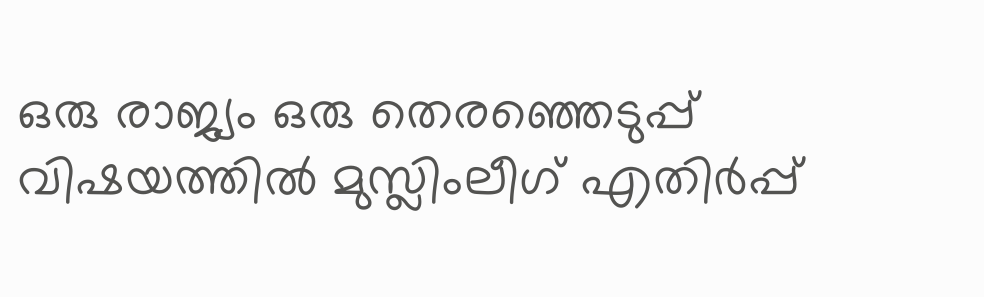ഒരു രാജ്യം ഒരു തെരഞ്ഞെടുപ്പ് വിഷയത്തിൽ മുസ്ലിംലീഗ് എതിർപ്പ്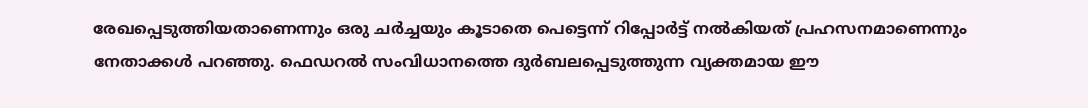രേഖപ്പെടുത്തിയതാണെന്നും ഒരു ചർച്ചയും കൂടാതെ പെട്ടെന്ന് റിപ്പോർട്ട് നൽകിയത് പ്രഹസനമാണെന്നും നേതാക്കൾ പറഞ്ഞു. ഫെഡറൽ സംവിധാനത്തെ ദുർബലപ്പെടുത്തുന്ന വ്യക്തമായ ഈ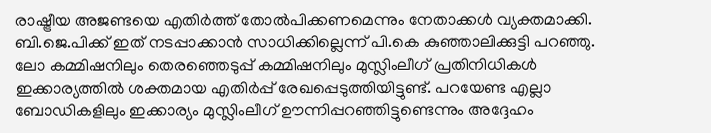രാഷ്ട്രീയ അജണ്ടയെ എതിർത്ത് തോൽപിക്കണമെന്നും നേതാക്കൾ വ്യക്തമാക്കി. ബി.ജെ.പിക്ക് ഇത് നടപ്പാക്കാൻ സാധിക്കില്ലെന്ന് പി.കെ കുഞ്ഞാലിക്കുട്ടി പറഞ്ഞു. ലോ കമ്മിഷനിലും തെരഞ്ഞെടുപ്പ് കമ്മിഷനിലും മുസ്ലിംലീഗ് പ്രതിനിധികൾ ഇക്കാര്യത്തിൽ ശക്തമായ എതിർപ്പ് രേഖപ്പെടുത്തിയിട്ടുണ്ട്. പറയേണ്ട എല്ലാ ബോഡികളിലും ഇക്കാര്യം മുസ്ലിംലീഗ് ഊന്നിപ്പറഞ്ഞിട്ടുണ്ടെന്നും അദ്ദേഹം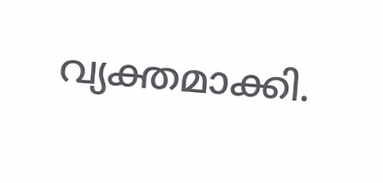വ്യക്തമാക്കി.